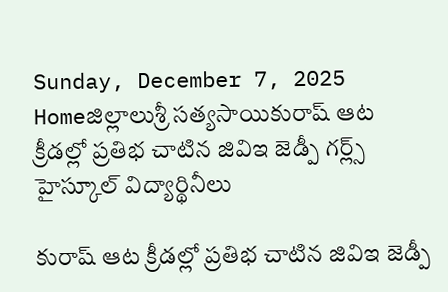Sunday, December 7, 2025
Homeజిల్లాలుశ్రీ సత్యసాయికురాష్ ఆట క్రీడల్లో ప్రతిభ చాటిన జివిఇ జెడ్పీ గర్ల్స్ హైస్కూల్ విద్యార్థినీలు

కురాష్ ఆట క్రీడల్లో ప్రతిభ చాటిన జివిఇ జెడ్పీ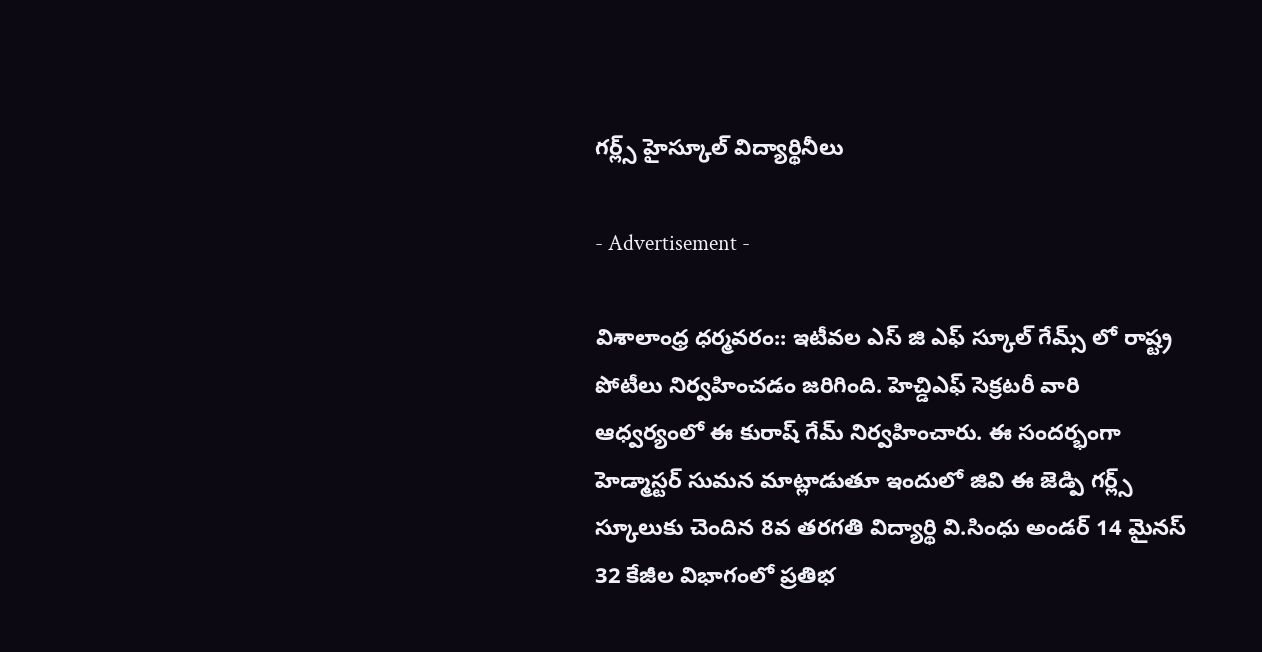గర్ల్స్ హైస్కూల్ విద్యార్థినీలు

- Advertisement -

విశాలాంధ్ర ధర్మవరం:: ఇటీవల ఎస్ జి ఎఫ్ స్కూల్ గేమ్స్ లో రాష్ట్ర పోటీలు నిర్వహించడం జరిగింది. హెచ్డిఎఫ్ సెక్రటరీ వారి ఆధ్వర్యంలో ఈ కురాష్ గేమ్ నిర్వహించారు. ఈ సందర్భంగా హెడ్మాస్టర్ సుమన మాట్లాడుతూ ఇందులో జివి ఈ జెడ్పి గర్ల్స్ స్కూలుకు చెందిన 8వ తరగతి విద్యార్థి వి.సింధు అండర్ 14 మైనస్ 32 కేజీల విభాగంలో ప్రతిభ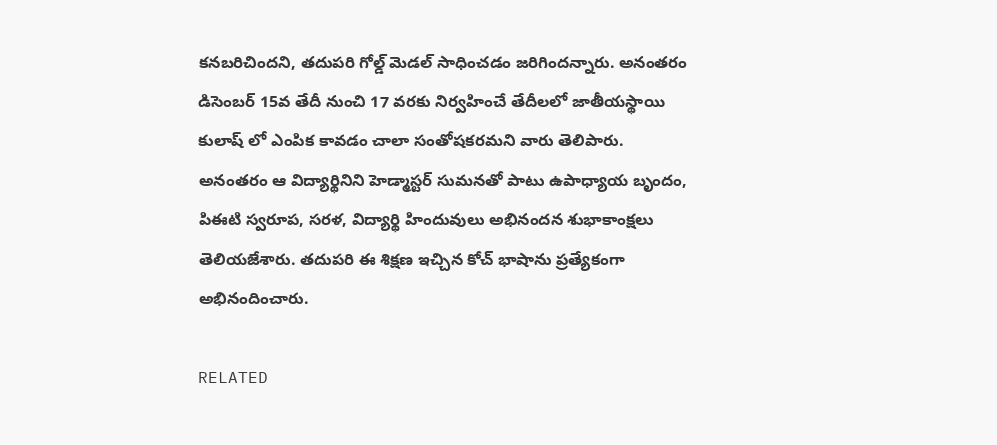కనబరిచిందని, తదుపరి గోల్డ్ మెడల్ సాధించడం జరిగిందన్నారు. అనంతరం డిసెంబర్ 15వ తేదీ నుంచి 17 వరకు నిర్వహించే తేదీలలో జాతీయస్థాయి కులాష్ లో ఎంపిక కావడం చాలా సంతోషకరమని వారు తెలిపారు. అనంతరం ఆ విద్యార్థినిని హెడ్మాస్టర్ సుమనతో పాటు ఉపాధ్యాయ బృందం, పిఈటి స్వరూప, సరళ, విద్యార్థి హిందువులు అభినందన శుభాకాంక్షలు తెలియజేశారు. తదుపరి ఈ శిక్షణ ఇచ్చిన కోచ్ భాషాను ప్రత్యేకంగా అభినందించారు.

RELATED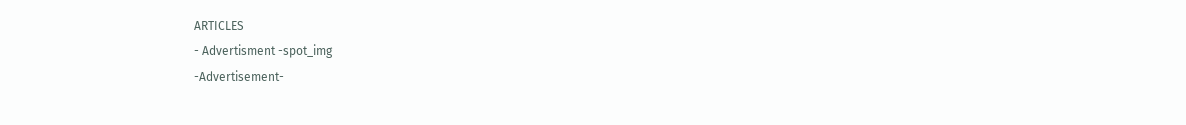ARTICLES
- Advertisment -spot_img
-Advertisement-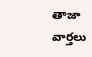తాజా వార్తలు